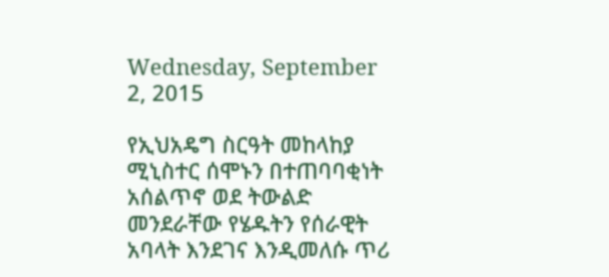Wednesday, September 2, 2015

የኢህአዴግ ስርዓት መከላከያ ሚኒስተር ሰሞኑን በተጠባባቂነት አሰልጥኖ ወደ ትውልድ መንደራቸው የሄዱትን የሰራዊት አባላት እንደገና እንዲመለሱ ጥሪ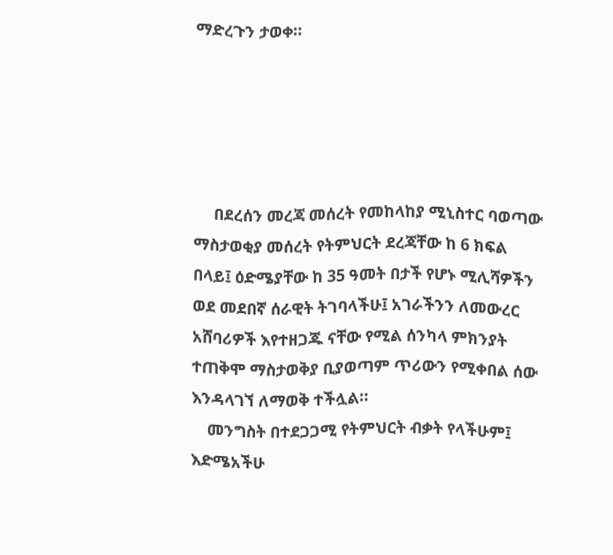ማድረጉን ታወቀ።





     በደረሰን መረጃ መሰረት የመከላከያ ሚኒስተር ባወጣው ማስታወቂያ መሰረት የትምህርት ደረጃቸው ከ 6 ክፍል በላይ፤ ዕድሜያቸው ከ 35 ዓመት በታች የሆኑ ሚሊሻዎችን ወደ መደበኛ ሰራዊት ትገባላችሁ፤ አገራችንን ለመውረር አሸባሪዎች እየተዘጋጁ ናቸው የሚል ሰንካላ ምክንያት ተጠቅሞ ማስታወቅያ ቢያወጣም ጥሪውን የሚቀበል ሰው እንዳላገኘ ለማወቅ ተችሏል።
    መንግስት በተደጋጋሚ የትምህርት ብቃት የላችሁም፤ እድሜአችሁ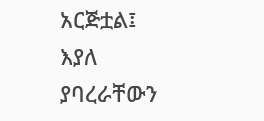አርጅቷል፤ እያለ ያባረራቸውን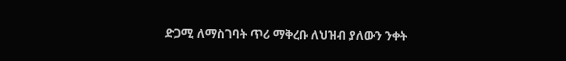ድጋሚ ለማስገባት ጥሪ ማቅረቡ ለህዝብ ያለውን ንቀት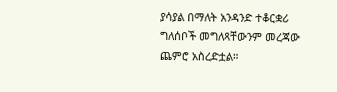ያሳያል በማለት አንዳንድ ተቆርቋሪ ግለሰቦች መግለጻቸውንም መረጃው ጨምሮ አስረድቷል።